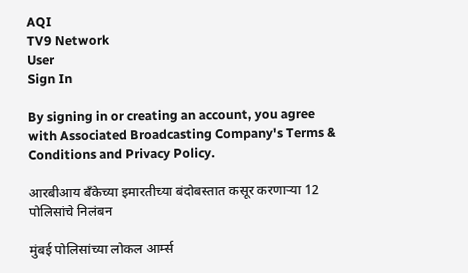AQI
TV9 Network
User
Sign In

By signing in or creating an account, you agree with Associated Broadcasting Company's Terms & Conditions and Privacy Policy.

आरबीआय बँकेच्या इमारतीच्या बंदोबस्तात कसूर करणाऱ्या 12 पोलिसांचे निलंबन

मुंबई पोलिसांच्या लोकल आर्म्स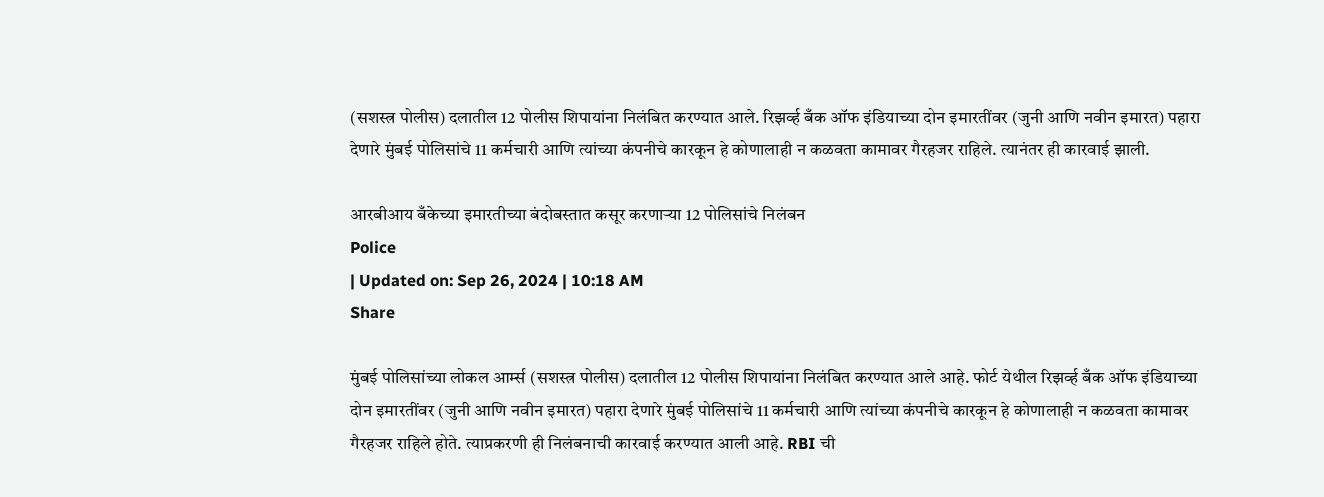(सशस्त्र पोलीस) दलातील 12 पोलीस शिपायांना निलंबित करण्यात आले. रिझर्व्ह बँक ऑफ इंडियाच्या दोन इमारतींवर (जुनी आणि नवीन इमारत) पहारा देणारे मुंबई पोलिसांचे 11 कर्मचारी आणि त्यांच्या कंपनीचे कारकून हे कोणालाही न कळवता कामावर गैरहजर राहिले. त्यानंतर ही कारवाई झाली.

आरबीआय बँकेच्या इमारतीच्या बंदोबस्तात कसूर करणाऱ्या 12 पोलिसांचे निलंबन
Police
| Updated on: Sep 26, 2024 | 10:18 AM
Share

मुंबई पोलिसांच्या लोकल आर्म्स (सशस्त्र पोलीस) दलातील 12 पोलीस शिपायांना निलंबित करण्यात आले आहे. फोर्ट येथील रिझर्व्ह बँक ऑफ इंडियाच्या दोन इमारतींवर (जुनी आणि नवीन इमारत) पहारा देणारे मुंबई पोलिसांचे 11 कर्मचारी आणि त्यांच्या कंपनीचे कारकून हे कोणालाही न कळवता कामावर गैरहजर राहिले होते. त्याप्रकरणी ही निलंबनाची कारवाई करण्यात आली आहे. RBI ची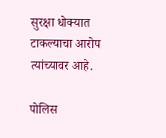सुरक्षा धोक्यात टाकल्याचा आरोप त्यांच्यावर आहे.

पोलिस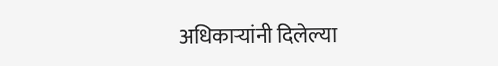अधिकाऱ्यांनी दिलेल्या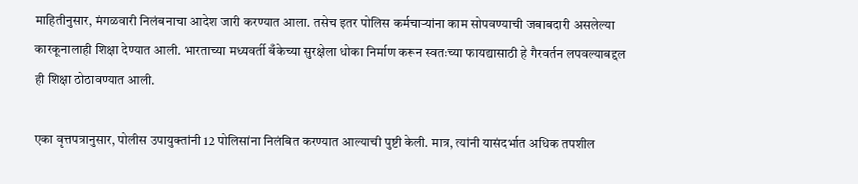माहितीनुसार, मंगळवारी निलंबनाचा आदेश जारी करण्यात आला. तसेच इतर पोलिस कर्मचाऱ्यांना काम सोपवण्याची जबाबदारी असलेल्या कारकूनालाही शिक्षा देण्यात आली. भारताच्या मध्यवर्ती बँकेच्या सुरक्षेला धोका निर्माण करून स्वतःच्या फायद्यासाठी हे गैरवर्तन लपवल्याबद्दल ही शिक्षा ठोठावण्यात आली.

एका वृत्तपत्रानुसार, पोलीस उपायुक्तांनी 12 पोलिसांना निलंबित करण्यात आल्याची पुष्टी केली. मात्र, त्यांनी यासंदर्भात अधिक तपशील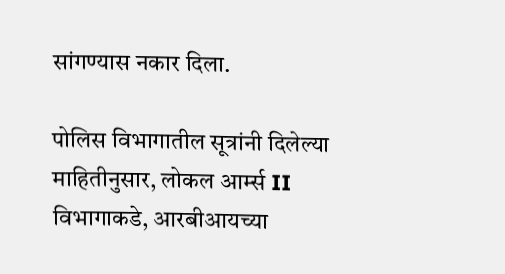सांगण्यास नकार दिला.

पोलिस विभागातील सूत्रांनी दिलेल्या माहितीनुसार, लोकल आर्म्स II विभागाकडे, आरबीआयच्या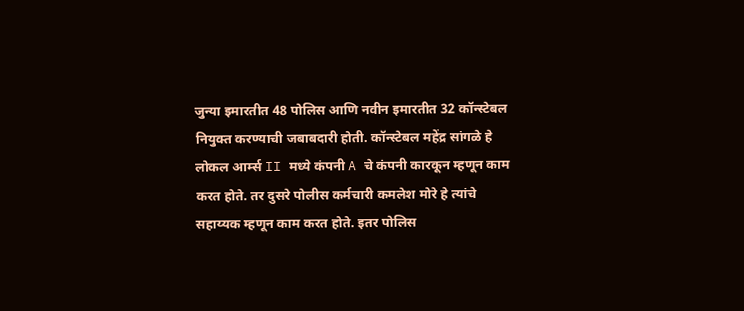जुन्या इमारतीत 48 पोलिस आणि नवीन इमारतीत 32 कॉन्स्टेबल नियुक्त करण्याची जबाबदारी होती. कॉन्स्टेबल महेंद्र सांगळे हे लोकल आर्म्स II मध्ये कंपनी A चे कंपनी कारकून म्हणून काम करत होते. तर दुसरे पोलीस कर्मचारी कमलेश मोरे हे त्यांचे सहाय्यक म्हणून काम करत होते. इतर पोलिस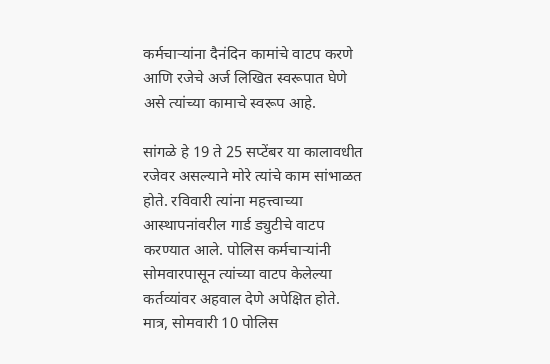कर्मचाऱ्यांना दैनंदिन कामांचे वाटप करणे आणि रजेचे अर्ज लिखित स्वरूपात घेणे असे त्यांच्या कामाचे स्वरूप आहे.

सांगळे हे 19 ते 25 सप्टेंबर या कालावधीत रजेवर असल्याने मोरे त्यांचे काम सांभाळत होते. रविवारी त्यांना महत्त्वाच्या आस्थापनांवरील गार्ड ड्युटीचे वाटप करण्यात आले. पोलिस कर्मचाऱ्यांनी सोमवारपासून त्यांच्या वाटप केलेल्या कर्तव्यांवर अहवाल देणे अपेक्षित होते. मात्र, सोमवारी 10 पोलिस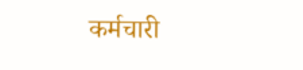कर्मचारी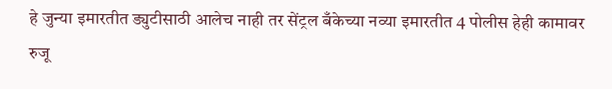हे जुन्या इमारतीत ड्युटीसाठी आलेच नाही तर सेंट्रल बँकेच्या नव्या इमारतीत 4 पोलीस हेही कामावर रुजू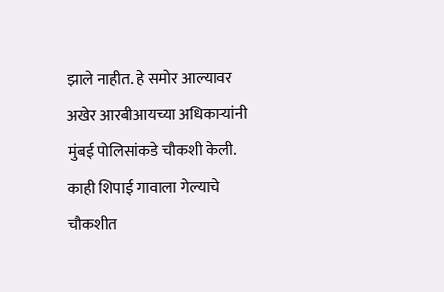झाले नाहीत. हे समोर आल्यावर अखेर आरबीआयच्या अधिकाऱ्यांनी मुंबई पोलिसांकडे चौकशी केली. काही शिपाई गावाला गेल्याचे चौकशीत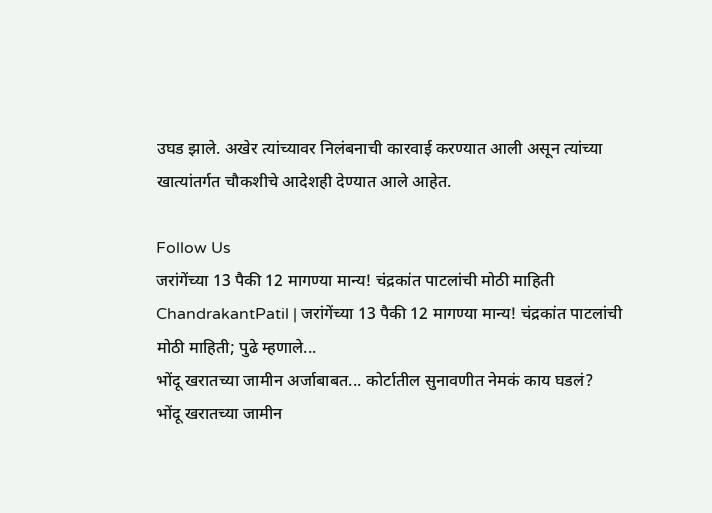उघड झाले. अखेर त्यांच्यावर निलंबनाची कारवाई करण्यात आली असून त्यांच्या खात्यांतर्गत चौकशीचे आदेशही देण्यात आले आहेत.

Follow Us
जरांगेंच्या 13 पैकी 12 मागण्या मान्य! चंद्रकांत पाटलांची मोठी माहिती
ChandrakantPatil | जरांगेंच्या 13 पैकी 12 मागण्या मान्य! चंद्रकांत पाटलांची मोठी माहिती; पुढे म्हणाले...
भोंदू खरातच्या जामीन अर्जाबाबत... कोर्टातील सुनावणीत नेमकं काय घडलं?
भोंदू खरातच्या जामीन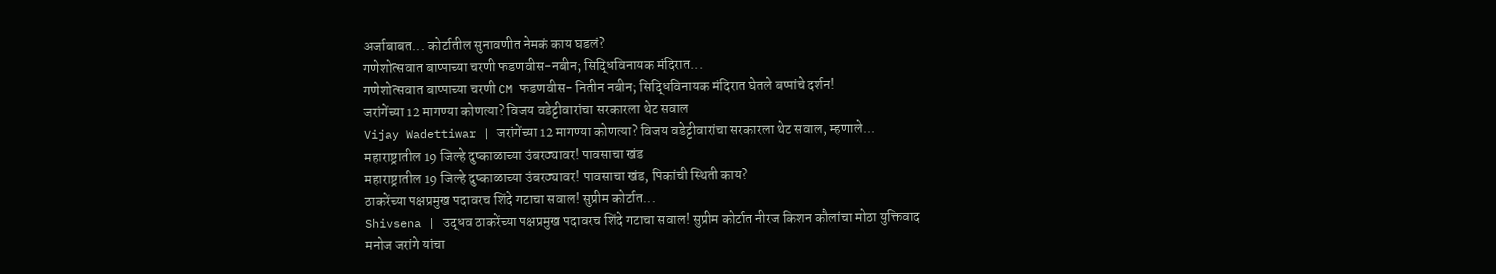अर्जाबाबत... कोर्टातील सुनावणीत नेमकं काय घडलं?
गणेशोत्सवात बाप्पाच्या चरणी फडणवीस-नबीन; सिद्धिविनायक मंदिरात...
गणेशोत्सवात बाप्पाच्या चरणी CM फडणवीस- नितीन नबीन; सिद्धिविनायक मंदिरात घेतले बप्पांचे दर्शन!
जरांगेंच्या 12 मागण्या कोणत्या? विजय वडेट्टीवारांचा सरकारला थेट सवाल
Vijay Wadettiwar | जरांगेंच्या 12 मागण्या कोणत्या? विजय वडेट्टीवारांचा सरकारला थेट सवाल, म्हणाले...
महाराष्ट्रातील 19 जिल्हे दुष्काळाच्या उंबरठ्यावर! पावसाचा खंड
महाराष्ट्रातील 19 जिल्हे दुष्काळाच्या उंबरठ्यावर! पावसाचा खंड, पिकांची स्थिती काय?
ठाकरेंच्या पक्षप्रमुख पदावरच शिंदे गटाचा सवाल! सुप्रीम कोर्टात...
Shivsena | उद्धव ठाकरेंच्या पक्षप्रमुख पदावरच शिंदे गटाचा सवाल! सुप्रीम कोर्टात नीरज किशन कौलांचा मोठा युक्तिवाद
मनोज जरांगे यांचा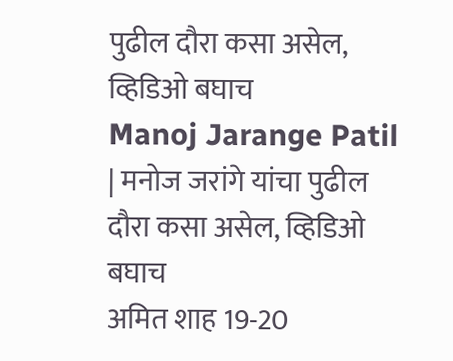पुढील दौरा कसा असेल, व्हिडिओ बघाच
Manoj Jarange Patil | मनोज जरांगे यांचा पुढील दौरा कसा असेल, व्हिडिओ बघाच
अमित शाह 19-20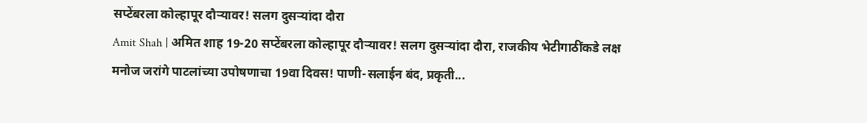सप्टेंबरला कोल्हापूर दौऱ्यावर! सलग दुसऱ्यांदा दौरा
Amit Shah | अमित शाह 19-20 सप्टेंबरला कोल्हापूर दौऱ्यावर! सलग दुसऱ्यांदा दौरा, राजकीय भेटीगाठींकडे लक्ष
मनोज जरांगे पाटलांच्या उपोषणाचा 19वा दिवस! पाणी-सलाईन बंद, प्रकृती...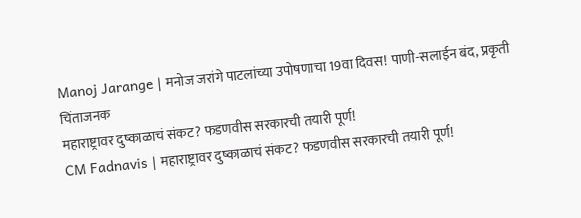Manoj Jarange | मनोज जरांगे पाटलांच्या उपोषणाचा 19वा दिवस! पाणी-सलाईन बंद, प्रकृती चिंताजनक
महाराष्ट्रावर दुष्काळाचं संकट? फडणवीस सरकारची तयारी पूर्ण!
CM Fadnavis | महाराष्ट्रावर दुष्काळाचं संकट? फडणवीस सरकारची तयारी पूर्ण!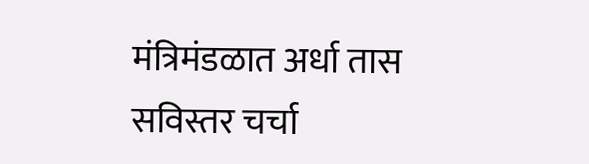मंत्रिमंडळात अर्धा तास सविस्तर चर्चा